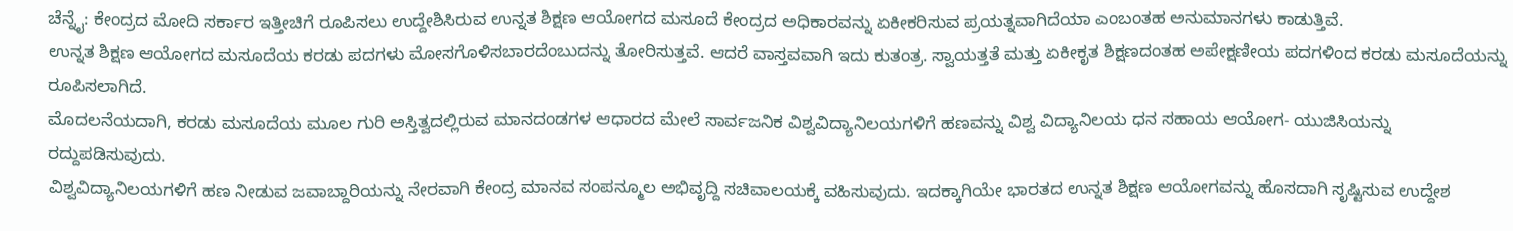ಚೆನ್ನೈ: ಕೇಂದ್ರದ ಮೋದಿ ಸರ್ಕಾರ ಇತ್ತೀಚಿಗೆ ರೂಪಿಸಲು ಉದ್ದೇಶಿಸಿರುವ ಉನ್ನತ ಶಿಕ್ಷಣ ಆಯೋಗದ ಮಸೂದೆ ಕೇಂದ್ರದ ಅಧಿಕಾರವನ್ನು ಏಕೀಕರಿಸುವ ಪ್ರಯತ್ನವಾಗಿದೆಯಾ ಎಂಬಂತಹ ಅನುಮಾನಗಳು ಕಾಡುತ್ತಿವೆ.
ಉನ್ನತ ಶಿಕ್ಷಣ ಆಯೋಗದ ಮಸೂದೆಯ ಕರಡು ಪದಗಳು ಮೋಸಗೊಳಿಸಬಾರದೆಂಬುದನ್ನು ತೋರಿಸುತ್ತವೆ. ಆದರೆ ವಾಸ್ತವವಾಗಿ ಇದು ಕುತಂತ್ರ. ಸ್ವಾಯತ್ತತೆ ಮತ್ತು ಏಕೀಕೃತ ಶಿಕ್ಷಣದಂತಹ ಅಪೇಕ್ಷಣೀಯ ಪದಗಳಿಂದ ಕರಡು ಮಸೂದೆಯನ್ನು ರೂಪಿಸಲಾಗಿದೆ.
ಮೊದಲನೆಯದಾಗಿ, ಕರಡು ಮಸೂದೆಯ ಮೂಲ ಗುರಿ ಅಸ್ತಿತ್ವದಲ್ಲಿರುವ ಮಾನದಂಡಗಳ ಆಧಾರದ ಮೇಲೆ ಸಾರ್ವಜನಿಕ ವಿಶ್ವವಿದ್ಯಾನಿಲಯಗಳಿಗೆ ಹಣವನ್ನು ವಿಶ್ವ ವಿದ್ಯಾನಿಲಯ ಧನ ಸಹಾಯ ಆಯೋಗ- ಯುಜಿಸಿಯನ್ನು ರದ್ದುಪಡಿಸುವುದು.
ವಿಶ್ವವಿದ್ಯಾನಿಲಯಗಳಿಗೆ ಹಣ ನೀಡುವ ಜವಾಬ್ದಾರಿಯನ್ನು ನೇರವಾಗಿ ಕೇಂದ್ರ ಮಾನವ ಸಂಪನ್ಮೂಲ ಅಭಿವೃದ್ದಿ ಸಚಿವಾಲಯಕ್ಕೆ ವಹಿಸುವುದು. ಇದಕ್ಕಾಗಿಯೇ ಭಾರತದ ಉನ್ನತ ಶಿಕ್ಷಣ ಆಯೋಗವನ್ನು ಹೊಸದಾಗಿ ಸೃಷ್ಟಿಸುವ ಉದ್ದೇಶ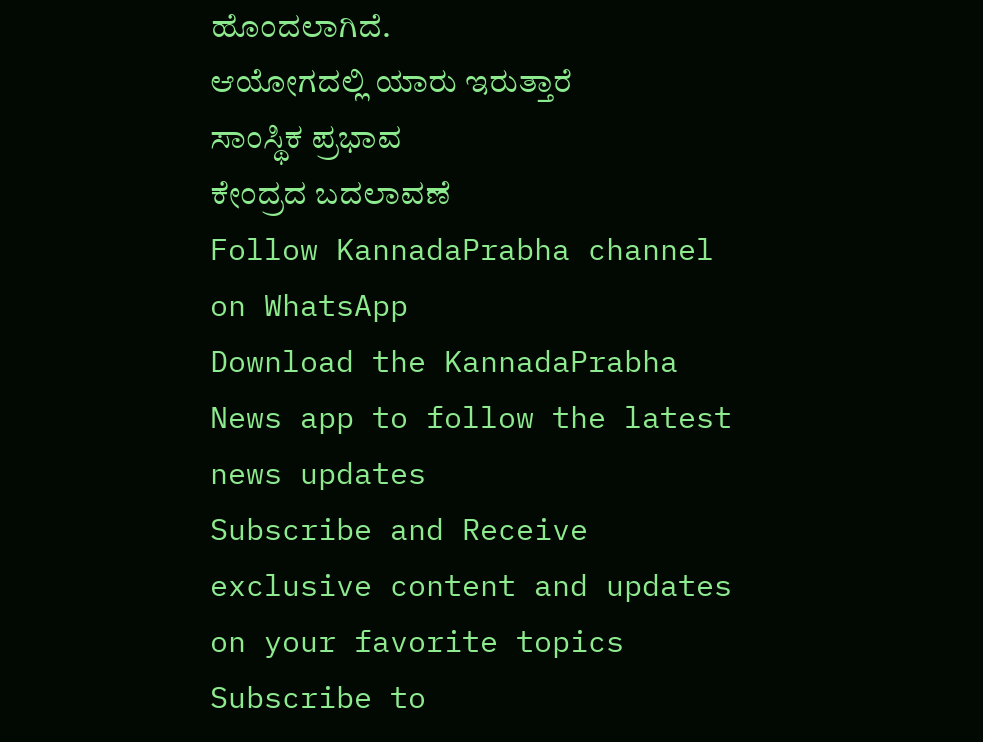ಹೊಂದಲಾಗಿದೆ.
ಆಯೋಗದಲ್ಲಿ ಯಾರು ಇರುತ್ತಾರೆ
ಸಾಂಸ್ಥಿಕ ಪ್ರಭಾವ
ಕೇಂದ್ರದ ಬದಲಾವಣೆ
Follow KannadaPrabha channel on WhatsApp
Download the KannadaPrabha News app to follow the latest news updates
Subscribe and Receive exclusive content and updates on your favorite topics
Subscribe to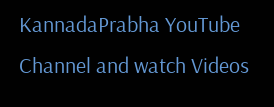KannadaPrabha YouTube Channel and watch Videos